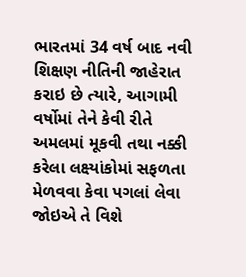ભારતમાં 34 વર્ષ બાદ નવી શિક્ષણ નીતિની જાહેરાત કરાઇ છે ત્યારે, આગામી વર્ષોમાં તેને કેવી રીતે અમલમાં મૂકવી તથા નક્કી કરેલા લક્ષ્યાંકોમાં સફળતા મેળવવા કેવા પગલાં લેવા જોઇએ તે વિશે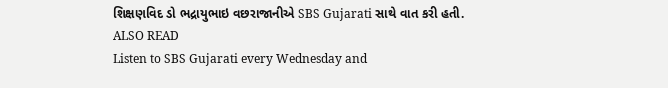શિક્ષણવિદ ડો ભદ્રાયુભાઇ વછરાજાનીએ SBS Gujarati સાથે વાત કરી હતી.
ALSO READ
Listen to SBS Gujarati every Wednesday and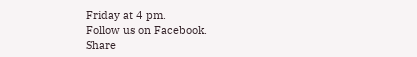Friday at 4 pm.
Follow us on Facebook.
Share